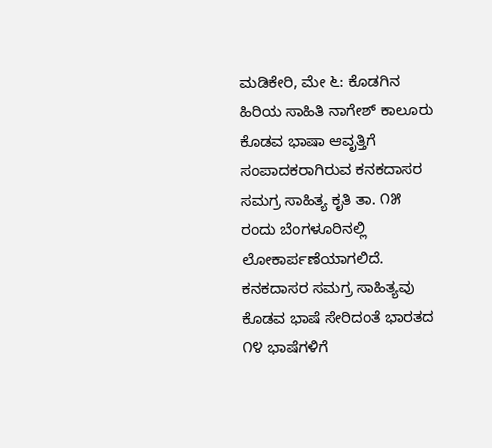ಮಡಿಕೇರಿ, ಮೇ ೬: ಕೊಡಗಿನ ಹಿರಿಯ ಸಾಹಿತಿ ನಾಗೇಶ್ ಕಾಲೂರು ಕೊಡವ ಭಾಷಾ ಆವೃತ್ತಿಗೆ ಸಂಪಾದಕರಾಗಿರುವ ಕನಕದಾಸರ ಸಮಗ್ರ ಸಾಹಿತ್ಯ ಕೃತಿ ತಾ. ೧೫ ರಂದು ಬೆಂಗಳೂರಿನಲ್ಲಿ ಲೋಕಾರ್ಪಣೆಯಾಗಲಿದೆ. ಕನಕದಾಸರ ಸಮಗ್ರ ಸಾಹಿತ್ಯವು ಕೊಡವ ಭಾಷೆ ಸೇರಿದಂತೆ ಭಾರತದ ೧೪ ಭಾಷೆಗಳಿಗೆ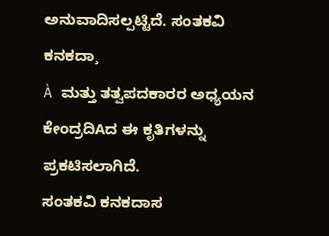ಅನುವಾದಿಸಲ್ಪಟ್ಟಿದೆ. ಸಂತಕವಿ ಕನಕದಾ¸
À ಮತ್ತು ತತ್ವಪದಕಾರರ ಅಧ್ಯಯನ ಕೇಂದ್ರದಿAದ ಈ ಕೃತಿಗಳನ್ನು ಪ್ರಕಟಿಸಲಾಗಿದೆ.
ಸಂತಕವಿ ಕನಕದಾಸ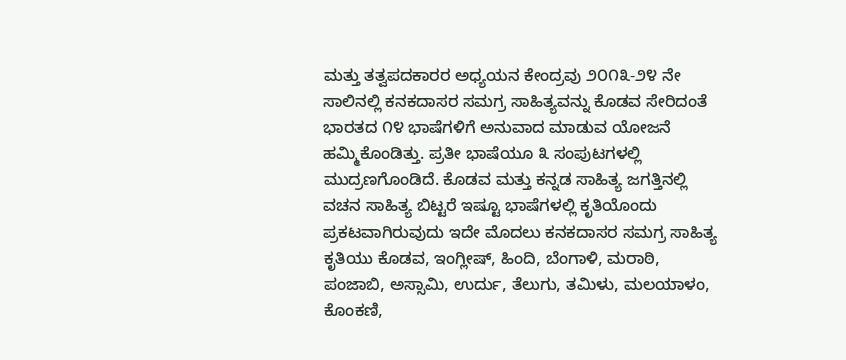ಮತ್ತು ತತ್ವಪದಕಾರರ ಅಧ್ಯಯನ ಕೇಂದ್ರವು ೨೦೧೩-೨೪ ನೇ ಸಾಲಿನಲ್ಲಿ ಕನಕದಾಸರ ಸಮಗ್ರ ಸಾಹಿತ್ಯವನ್ನು ಕೊಡವ ಸೇರಿದಂತೆ ಭಾರತದ ೧೪ ಭಾಷೆಗಳಿಗೆ ಅನುವಾದ ಮಾಡುವ ಯೋಜನೆ ಹಮ್ಮಿಕೊಂಡಿತ್ತು. ಪ್ರತೀ ಭಾಷೆಯೂ ೩ ಸಂಪುಟಗಳಲ್ಲಿ ಮುದ್ರಣಗೊಂಡಿದೆ. ಕೊಡವ ಮತ್ತು ಕನ್ನಡ ಸಾಹಿತ್ಯ ಜಗತ್ತಿನಲ್ಲಿ ವಚನ ಸಾಹಿತ್ಯ ಬಿಟ್ಟರೆ ಇಷ್ಟೂ ಭಾಷೆಗಳಲ್ಲಿ ಕೃತಿಯೊಂದು ಪ್ರಕಟವಾಗಿರುವುದು ಇದೇ ಮೊದಲು ಕನಕದಾಸರ ಸಮಗ್ರ ಸಾಹಿತ್ಯ ಕೃತಿಯು ಕೊಡವ, ಇಂಗ್ಲೀಷ್, ಹಿಂದಿ, ಬೆಂಗಾಳಿ, ಮರಾಠಿ, ಪಂಜಾಬಿ, ಅಸ್ಸಾಮಿ, ಉರ್ದು, ತೆಲುಗು, ತಮಿಳು, ಮಲಯಾಳಂ, ಕೊಂಕಣಿ,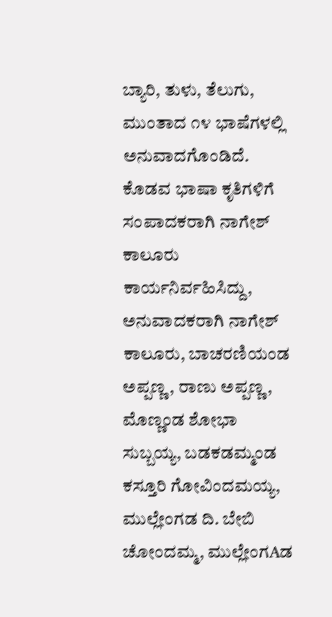ಬ್ಯಾರಿ, ತುಳು, ತೆಲುಗು, ಮುಂತಾದ ೧೪ ಭಾಷೆಗಳಲ್ಲಿ ಅನುವಾದಗೊಂಡಿದೆ. ಕೊಡವ ಭಾಷಾ ಕೃತಿಗಳಿಗೆ ಸಂಪಾದಕರಾಗಿ ನಾಗೇಶ್ ಕಾಲೂರು ಕಾರ್ಯನಿರ್ವಹಿಸಿದ್ದು, ಅನುವಾದಕರಾಗಿ ನಾಗೇಶ್ ಕಾಲೂರು, ಬಾಚರಣಿಯಂಡ ಅಪ್ಪಣ್ಣ, ರಾಣು ಅಪ್ಪಣ್ಣ, ಮೊಣ್ಣಂಡ ಶೋಭಾ ಸುಬ್ಬಯ್ಯ, ಬಡಕಡಮ್ಮಂಡ ಕಸ್ತೂರಿ ಗೋವಿಂದಮಯ್ಯ, ಮುಲ್ಲೇಂಗಡ ದಿ. ಬೇಬಿ ಚೋಂದಮ್ಮ, ಮುಲ್ಲೇಂಗAಡ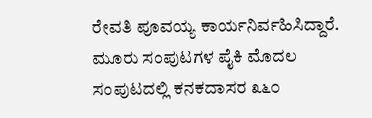ರೇವತಿ ಪೂವಯ್ಯ ಕಾರ್ಯನಿರ್ವಹಿಸಿದ್ದಾರೆ. ಮೂರು ಸಂಪುಟಗಳ ಪೈಕಿ ಮೊದಲ ಸಂಪುಟದಲ್ಲಿ ಕನಕದಾಸರ ೩೬೦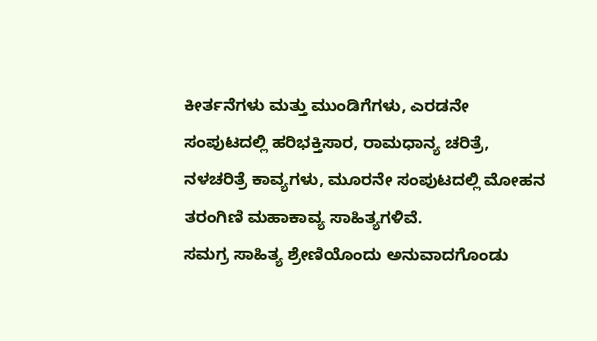ಕೀರ್ತನೆಗಳು ಮತ್ತು ಮುಂಡಿಗೆಗಳು, ಎರಡನೇ ಸಂಪುಟದಲ್ಲಿ ಹರಿಭಕ್ತಿಸಾರ, ರಾಮಧಾನ್ಯ ಚರಿತ್ರೆ, ನಳಚರಿತ್ರೆ ಕಾವ್ಯಗಳು, ಮೂರನೇ ಸಂಪುಟದಲ್ಲಿ ಮೋಹನ ತರಂಗಿಣಿ ಮಹಾಕಾವ್ಯ ಸಾಹಿತ್ಯಗಳಿವೆ.
ಸಮಗ್ರ ಸಾಹಿತ್ಯ ಶ್ರೇಣಿಯೊಂದು ಅನುವಾದಗೊಂಡು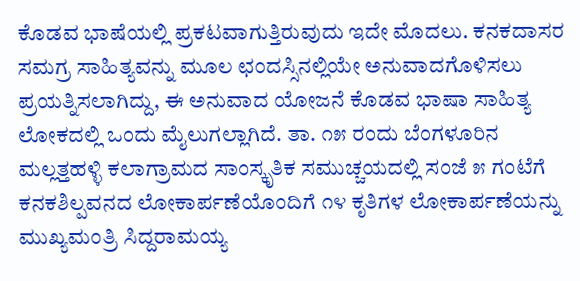ಕೊಡವ ಭಾಷೆಯಲ್ಲಿ ಪ್ರಕಟವಾಗುತ್ತಿರುವುದು ಇದೇ ಮೊದಲು. ಕನಕದಾಸರ ಸಮಗ್ರ ಸಾಹಿತ್ಯವನ್ನು ಮೂಲ ಛಂದಸ್ಸಿನಲ್ಲಿಯೇ ಅನುವಾದಗೊಳಿಸಲು ಪ್ರಯತ್ನಿಸಲಾಗಿದ್ದು, ಈ ಅನುವಾದ ಯೋಜನೆ ಕೊಡವ ಭಾಷಾ ಸಾಹಿತ್ಯ ಲೋಕದಲ್ಲಿ ಒಂದು ಮೈಲುಗಲ್ಲಾಗಿದೆ. ತಾ. ೧೫ ರಂದು ಬೆಂಗಳೂರಿನ ಮಲ್ಲತ್ತಹಳ್ಳಿ ಕಲಾಗ್ರಾಮದ ಸಾಂಸ್ಕೃತಿಕ ಸಮುಚ್ಚಯದಲ್ಲಿ ಸಂಜೆ ೫ ಗಂಟೆಗೆ ಕನಕಶಿಲ್ಪವನದ ಲೋಕಾರ್ಪಣೆಯೊಂದಿಗೆ ೧೪ ಕೃತಿಗಳ ಲೋಕಾರ್ಪಣೆಯನ್ನು ಮುಖ್ಯಮಂತ್ರಿ ಸಿದ್ದರಾಮಯ್ಯ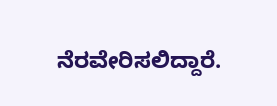ನೆರವೇರಿಸಲಿದ್ದಾರೆ.